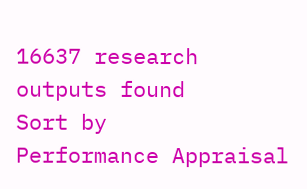16637 research outputs found
Sort by
Performance Appraisal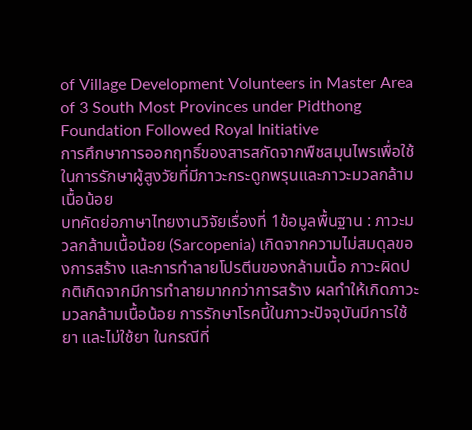of Village Development Volunteers in Master Area of 3 South Most Provinces under Pidthong Foundation Followed Royal Initiative
การศึกษาการออกฤทธิ์ของสารสกัดจากพืชสมุนไพรเพื่อใช้ในการรักษาผู้สูงวัยที่มีภาวะกระดูกพรุนและภาวะมวลกล้ามเนื้อน้อย
บทคัดย่อภาษาไทยงานวิจัยเรื่องที่ 1ข้อมูลพื้นฐาน : ภาวะมวลกล้ามเนื้อน้อย (Sarcopenia) เกิดจากความไม่สมดุลของการสร้าง และการทำลายโปรตีนของกล้ามเนื้อ ภาวะผิดปกติเกิดจากมีการทำลายมากกว่าการสร้าง ผลทำให้เกิดภาวะมวลกล้ามเนื้อน้อย การรักษาโรคนี้ในภาวะปัจจุบันมีการใช้ยา และไม่ใช้ยา ในกรณีที่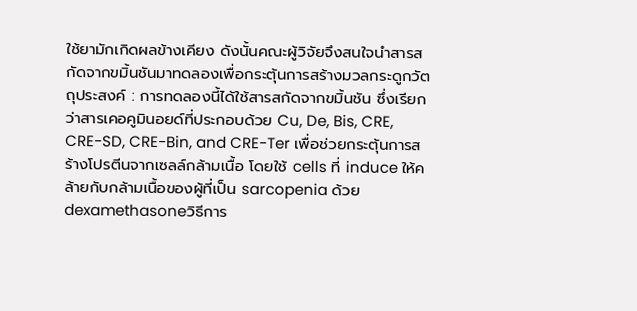ใช้ยามักเกิดผลข้างเคียง ดังนั้นคณะผู้วิจัยจึงสนใจนำสารสกัดจากขมิ้นชันมาทดลองเพื่อกระตุ้นการสร้างมวลกระดูกวัตถุประสงค์ : การทดลองนี้ได้ใช้สารสกัดจากขมิ้นชัน ซึ่งเรียกว่าสารเคอคูมินอยด์ที่ประกอบด้วย Cu, De, Bis, CRE, CRE-SD, CRE-Bin, and CRE-Ter เพื่อช่วยกระตุ้นการสร้างโปรตีนจากเซลล์กล้ามเนื้อ โดยใช้ cells ที่ induce ให้คล้ายกับกล้ามเนื้อของผู้ที่เป็น sarcopenia ด้วย dexamethasoneวิธีการ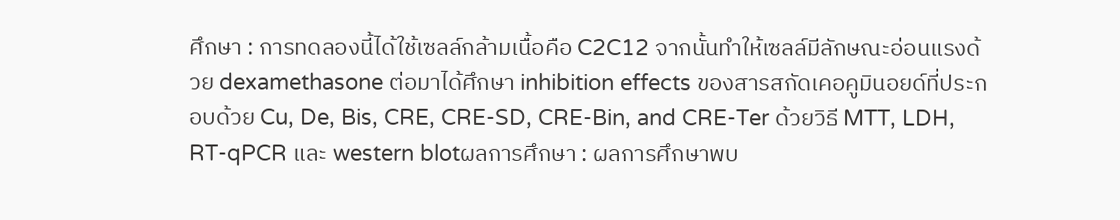ศึกษา : การทดลองนี้ได้ใช้เซลล์กล้ามเนื้อคือ C2C12 จากนั้นทำให้เซลล์มีลักษณะอ่อนแรงด้วย dexamethasone ต่อมาได้ศึกษา inhibition effects ของสารสกัดเคอคูมินอยด์ที่ประกอบด้วย Cu, De, Bis, CRE, CRE-SD, CRE-Bin, and CRE-Ter ด้วยวิธี MTT, LDH, RT-qPCR และ western blotผลการศึกษา : ผลการศึกษาพบ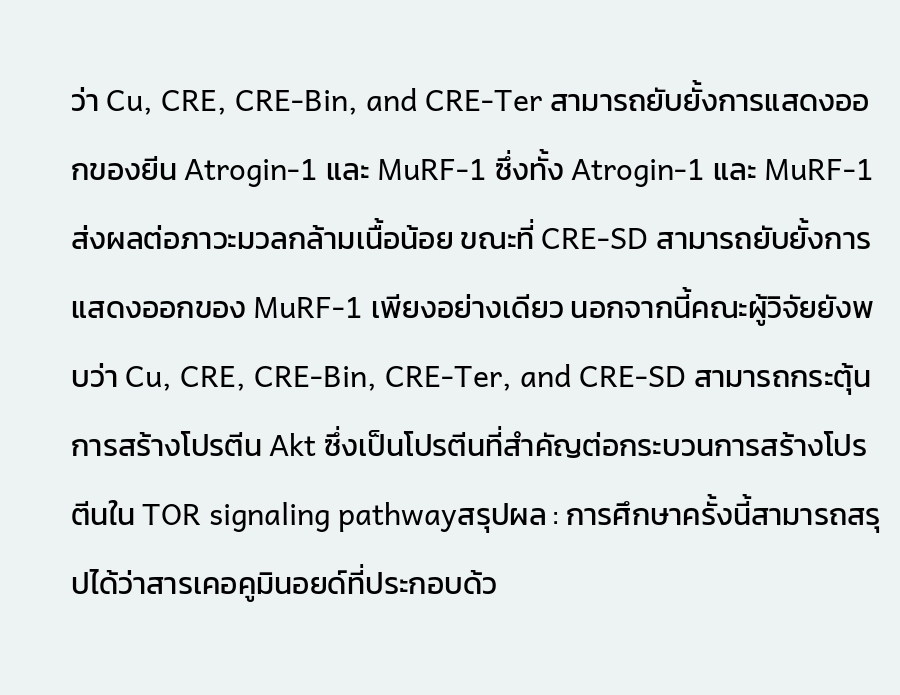ว่า Cu, CRE, CRE-Bin, and CRE-Ter สามารถยับยั้งการแสดงออกของยีน Atrogin-1 และ MuRF-1 ซึ่งทั้ง Atrogin-1 และ MuRF-1 ส่งผลต่อภาวะมวลกล้ามเนื้อน้อย ขณะที่ CRE-SD สามารถยับยั้งการแสดงออกของ MuRF-1 เพียงอย่างเดียว นอกจากนี้คณะผู้วิจัยยังพบว่า Cu, CRE, CRE-Bin, CRE-Ter, and CRE-SD สามารถกระตุ้นการสร้างโปรตีน Akt ซึ่งเป็นโปรตีนที่สำคัญต่อกระบวนการสร้างโปรตีนใน TOR signaling pathwayสรุปผล : การศึกษาครั้งนี้สามารถสรุปได้ว่าสารเคอคูมินอยด์ที่ประกอบด้ว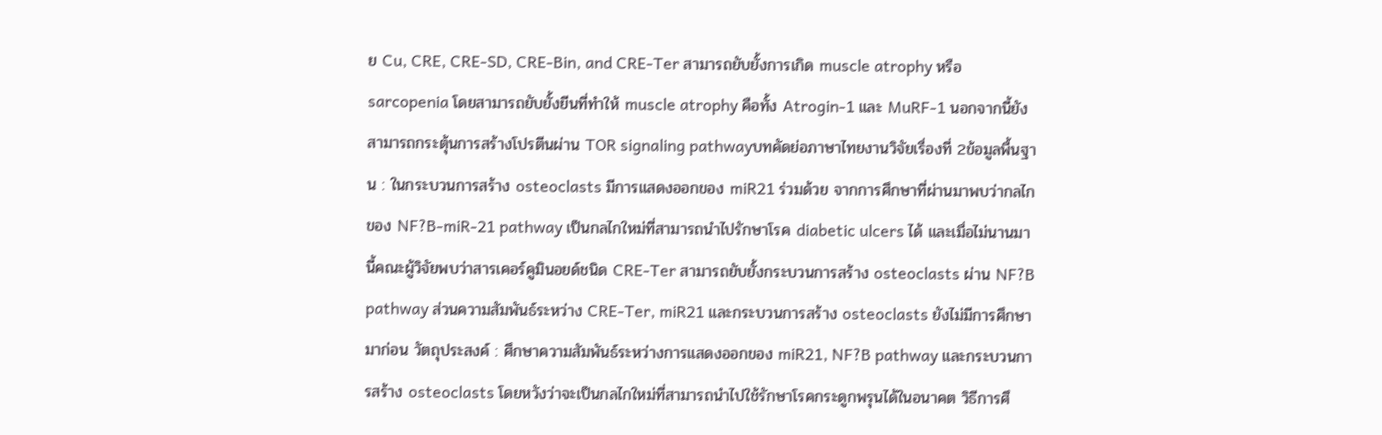ย Cu, CRE, CRE-SD, CRE-Bin, and CRE-Ter สามารถยับยั้งการเกิด muscle atrophy หรือ sarcopenia โดยสามารถยับยั้งยีนที่ทำให้ muscle atrophy คือทั้ง Atrogin-1 และ MuRF-1 นอกจากนี้ยังสามารถกระตุ้นการสร้างโปรตีนผ่าน TOR signaling pathwayบทคัดย่อภาษาไทยงานวิจัยเรื่องที่ 2ข้อมูลพื้นฐาน : ในกระบวนการสร้าง osteoclasts มีการแสดงออกของ miR21 ร่วมด้วย จากการศึกษาที่ผ่านมาพบว่ากลไกของ NF?B-miR-21 pathway เป็นกลไกใหม่ที่สามารถนำไปรักษาโรค diabetic ulcers ได้ และเมื่อไม่นานมานี้คณะผู้วิจัยพบว่าสารเคอร์คูมินอยด์ชนิด CRE-Ter สามารถยับยั้งกระบวนการสร้าง osteoclasts ผ่าน NF?B pathway ส่วนความสัมพันธ์ระหว่าง CRE-Ter, miR21 และกระบวนการสร้าง osteoclasts ยังไม่มีการศึกษามาก่อน วัตถุประสงค์ : ศึกษาความสัมพันธ์ระหว่างการแสดงออกของ miR21, NF?B pathway และกระบวนการสร้าง osteoclasts โดยหวังว่าจะเป็นกลไกใหม่ที่สามารถนำไปใช้รักษาโรคกระดูกพรุนได้ในอนาคต วิธีการศึ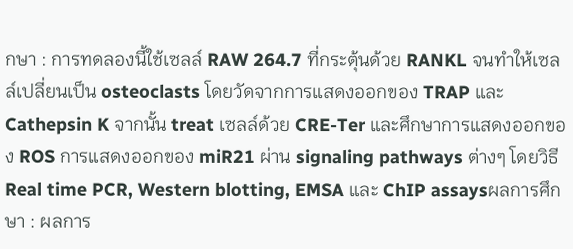กษา : การทดลองนี้ใช้เซลล์ RAW 264.7 ที่กระตุ้นด้วย RANKL จนทำให้เซลล์เปลี่ยนเป็น osteoclasts โดยวัดจากการแสดงออกของ TRAP และ Cathepsin K จากนั้น treat เซลล์ด้วย CRE-Ter และศึกษาการแสดงออกของ ROS การแสดงออกของ miR21 ผ่าน signaling pathways ต่างๆ โดยวิธี Real time PCR, Western blotting, EMSA และ ChIP assaysผลการศึกษา : ผลการ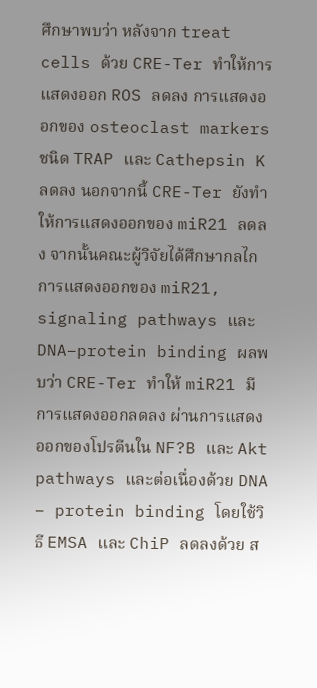ศึกษาพบว่า หลังจาก treat cells ด้วย CRE-Ter ทำให้การแสดงออก ROS ลดลง การแสดงออกของ osteoclast markers ชนิด TRAP และ Cathepsin K ลดลง นอกจากนี้ CRE-Ter ยังทำให้การแสดงออกของ miR21 ลดลง จากนั้นคณะผู้วิจัยได้ศึกษากลไกการแสดงออกของ miR21, signaling pathways และ DNA–protein binding ผลพบว่า CRE-Ter ทำให้ miR21 มีการแสดงออกลดลง ผ่านการแสดงออกของโปรตีนใน NF?B และ Akt pathways และต่อเนื่องด้วย DNA – protein binding โดยใช้วิธี EMSA และ ChiP ลดลงด้วย ส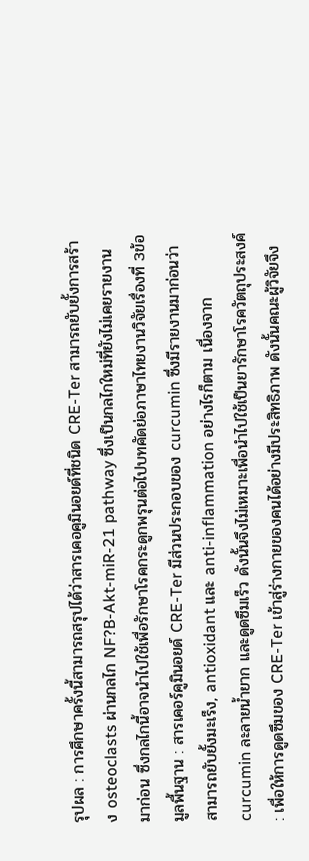รุปผล : การศึกษาครั้งนี้สามารถสรุปได้ว่าสารเคอคูมินอยด์ที่ชนิด CRE-Ter สามารถยับยั้งการสร้าง osteoclasts ผ่านกลไก NF?B-Akt-miR-21 pathway ซึ่งเป็นกลไกใหม่ที่ยังไม่เคยรายงานมาก่อน ซึ่งกลไกนี้อาจนำไปใช้เพื่อรักษาโรคกระดูกพรุนต่อไปบทคัดย่อภาษาไทยงานวิจัยเรื่องที่ 3ข้อมูลพื้นฐาน : สารเคอร์คูมินอยด์ CRE-Ter มีส่วนประกอบของ curcumin ซึ่งมีรายงานมาก่อนว่าสามารถยับยั้งมะเร็ง, antioxidant และ anti-inflammation อย่างไรก็ตาม เนื่องจาก curcumin ละลายน้ำยาก และดูดซึมเร็ว ดังนั้นจึงไม่เหมาะเพื่อนำไปใช้เป็นยารักษาโรควัตถุประสงค์ : เพื่อให้การดูดซึมของ CRE-Ter เข้าสู่ร่างกายของคนได้อย่างมีประสิทธิภาพ ดังนั้นคณะผู้วิจัยจึง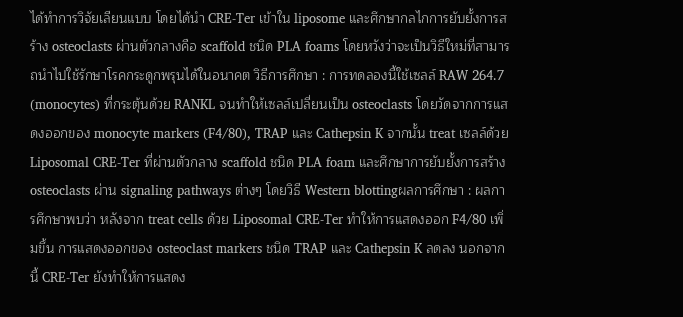ได้ทำการวิจัยเลียนแบบ โดยได้นำ CRE-Ter เข้าใน liposome และศึกษากลไกการยับยั้งการสร้าง osteoclasts ผ่านตัวกลางคือ scaffold ชนิด PLA foams โดยหวังว่าจะเป็นวิธีใหม่ที่สามารถนำไปใช้รักษาโรคกระดูกพรุนได้ในอนาคต วิธีการศึกษา : การทดลองนี้ใช้เซลล์ RAW 264.7 (monocytes) ที่กระตุ้นด้วย RANKL จนทำให้เซลล์เปลี่ยนเป็น osteoclasts โดยวัดจากการแสดงออกของ monocyte markers (F4/80), TRAP และ Cathepsin K จากนั้น treat เซลล์ด้วย Liposomal CRE-Ter ที่ผ่านตัวกลาง scaffold ชนิด PLA foam และศึกษาการยับยั้งการสร้าง osteoclasts ผ่าน signaling pathways ต่างๆ โดยวิธี Western blottingผลการศึกษา : ผลการศึกษาพบว่า หลังจาก treat cells ด้วย Liposomal CRE-Ter ทำให้การแสดงออก F4/80 เพิ่มขึ้น การแสดงออกของ osteoclast markers ชนิด TRAP และ Cathepsin K ลดลง นอกจากนี้ CRE-Ter ยังทำให้การแสดง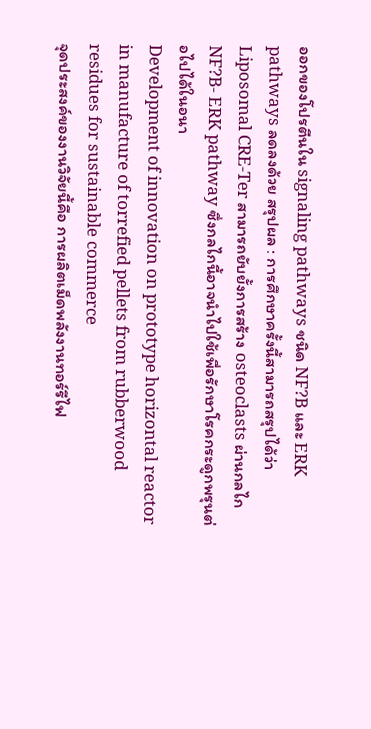ออกของโปรตีนใน signaling pathways ชนิด NF?B และ ERK pathways ลดลงด้วย สรุปผล : การศึกษาครั้งนี้สามารถสรุปได้ว่า Liposomal CRE-Ter สามารถยับยั้งการสร้าง osteoclasts ผ่านกลไก NF?B- ERK pathway ซึ่งกลไกนี้อาจนำไปใช้เพื่อรักษาโรคกระดูกพรุนต่อไปได้ในอนา
Development of innovation on prototype horizontal reactor in manufacture of torrefied pellets from rubberwood residues for sustainable commerce
จุดประสงค์ของงานวิจัยนี้คือ การผลิตเม็ดพลังงานทอร์รีไฟ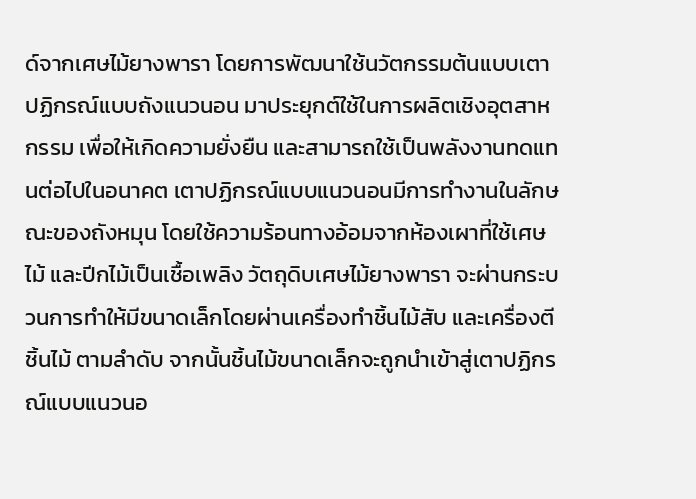ด์จากเศษไม้ยางพารา โดยการพัฒนาใช้นวัตกรรมต้นแบบเตาปฏิกรณ์แบบถังแนวนอน มาประยุกต์ใช้ในการผลิตเชิงอุตสาหกรรม เพื่อให้เกิดความยั่งยืน และสามารถใช้เป็นพลังงานทดแทนต่อไปในอนาคต เตาปฏิกรณ์แบบแนวนอนมีการทำงานในลักษณะของถังหมุน โดยใช้ความร้อนทางอ้อมจากห้องเผาที่ใช้เศษไม้ และปีกไม้เป็นเชื้อเพลิง วัตถุดิบเศษไม้ยางพารา จะผ่านกระบวนการทำให้มีขนาดเล็กโดยผ่านเครื่องทำชิ้นไม้สับ และเครื่องตีชิ้นไม้ ตามลำดับ จากนั้นชิ้นไม้ขนาดเล็กจะถูกนำเข้าสู่เตาปฏิกรณ์แบบแนวนอ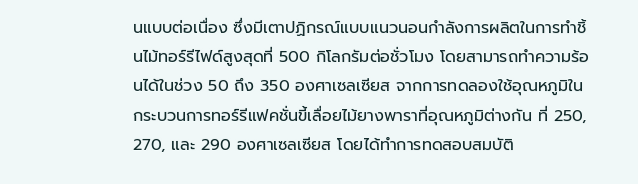นแบบต่อเนื่อง ซึ่งมีเตาปฏิกรณ์แบบแนวนอนกำลังการผลิตในการทำชิ้นไม้ทอร์รีไฟด์สูงสุดที่ 500 กิโลกรัมต่อชั่วโมง โดยสามารถทำความร้อนได้ในช่วง 50 ถึง 350 องศาเซลเซียส จากการทดลองใช้อุณหภูมิในกระบวนการทอร์รีแฟคชั่นขี้เลื่อยไม้ยางพาราที่อุณหภูมิต่างกัน ที่ 250, 270, และ 290 องศาเซลเซียส โดยได้ทำการทดสอบสมบัติ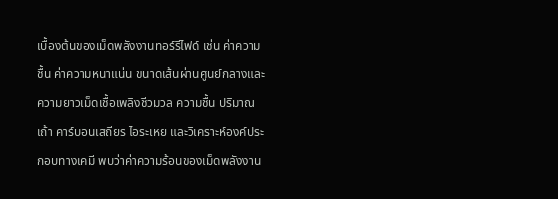เบื้องต้นของเม็ดพลังงานทอร์รีไฟด์ เช่น ค่าความชื้น ค่าความหนาแน่น ขนาดเส้นผ่านศูนย์กลางและความยาวเม็ดเชื้อเพลิงชีวมวล ความชื้น ปริมาณเถ้า คาร์บอนเสถียร ไอระเหย และวิเคราะห์องค์ประกอบทางเคมี พบว่าค่าความร้อนของเม็ดพลังงาน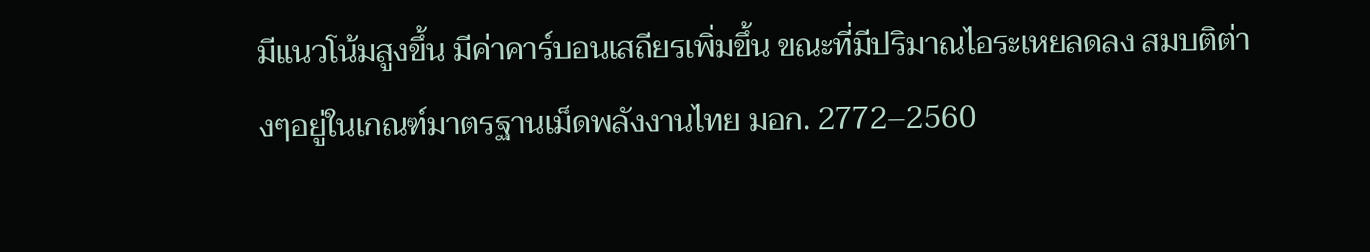มีแนวโน้มสูงขึ้น มีค่าคาร์บอนเสถียรเพิ่มขึ้น ขณะที่มีปริมาณไอระเหยลดลง สมบติต่างๆอยู่ในเกณฑ์มาตรฐานเม็ดพลังงานไทย มอก. 2772–2560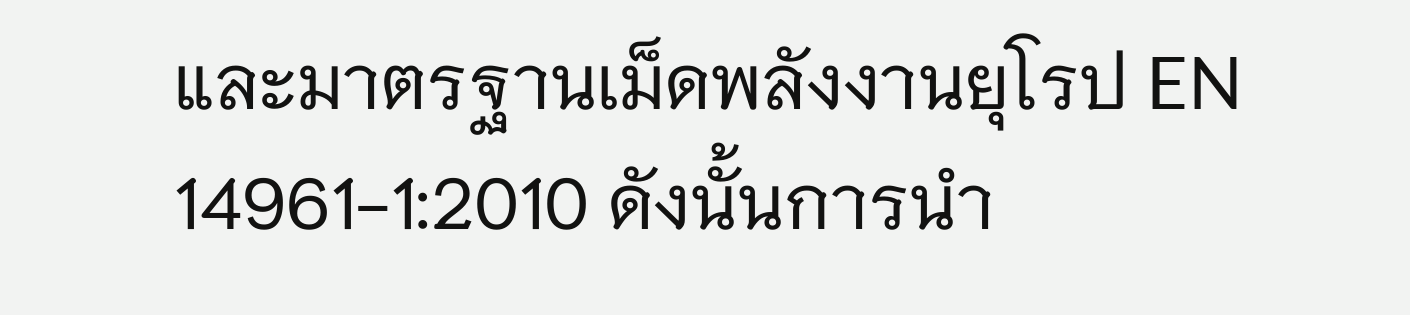และมาตรฐานเม็ดพลังงานยุโรป EN 14961-1:2010 ดังนั้นการนำ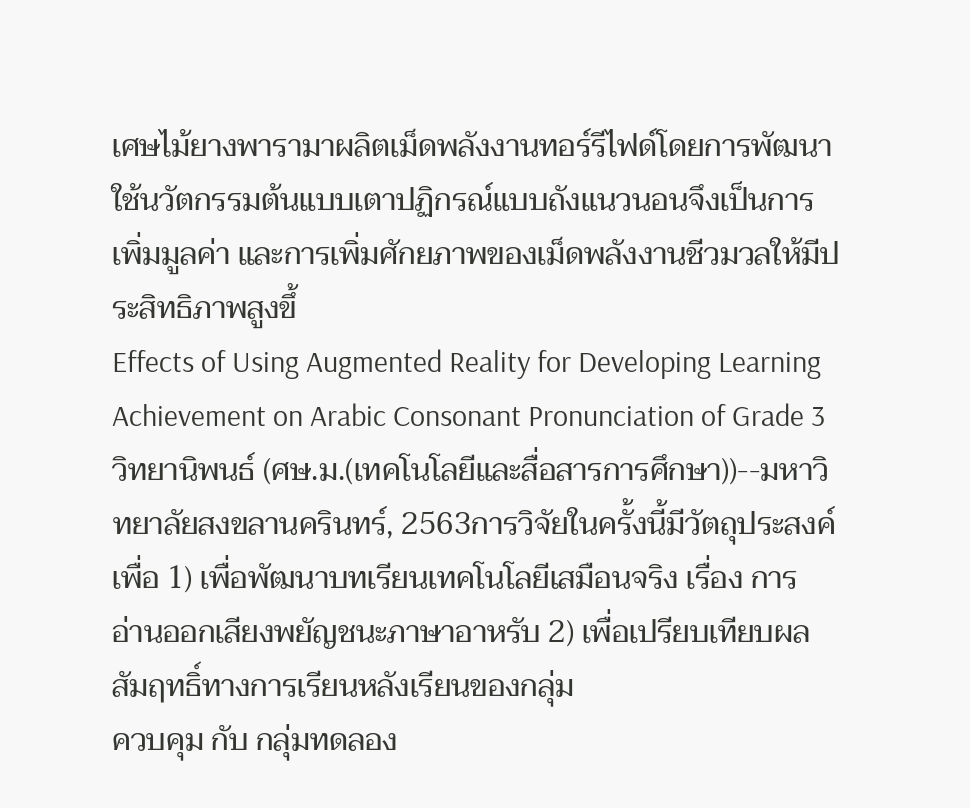เศษไม้ยางพารามาผลิตเม็ดพลังงานทอร์รีไฟด์โดยการพัฒนาใช้นวัตกรรมต้นแบบเตาปฏิกรณ์แบบถังแนวนอนจึงเป็นการเพิ่มมูลค่า และการเพิ่มศักยภาพของเม็ดพลังงานชีวมวลให้มีประสิทธิภาพสูงขึ้
Effects of Using Augmented Reality for Developing Learning Achievement on Arabic Consonant Pronunciation of Grade 3
วิทยานิพนธ์ (ศษ.ม.(เทคโนโลยีและสื่อสารการศึกษา))--มหาวิทยาลัยสงขลานครินทร์, 2563การวิจัยในครั้งนี้มีวัตถุประสงค์เพื่อ 1) เพื่อพัฒนาบทเรียนเทคโนโลยีเสมือนจริง เรื่อง การ
อ่านออกเสียงพยัญชนะภาษาอาหรับ 2) เพื่อเปรียบเทียบผลสัมฤทธิ์ทางการเรียนหลังเรียนของกลุ่ม
ควบคุม กับ กลุ่มทดลอง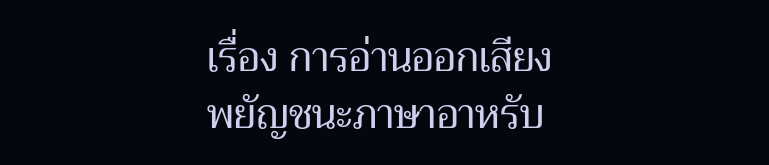เรื่อง การอ่านออกเสียงพยัญชนะภาษาอาหรับ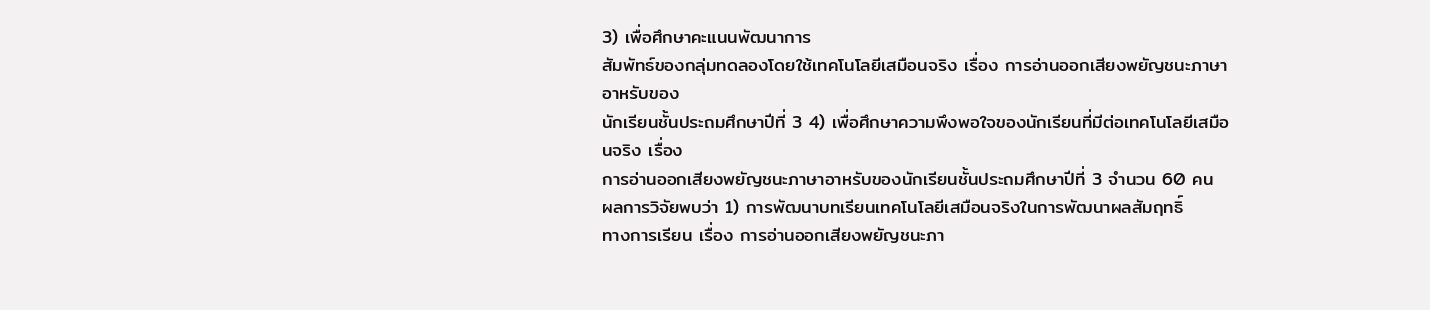3) เพื่อศึกษาคะแนนพัฒนาการ
สัมพัทธ์ของกลุ่มทดลองโดยใช้เทคโนโลยีเสมือนจริง เรื่อง การอ่านออกเสียงพยัญชนะภาษาอาหรับของ
นักเรียนชั้นประถมศึกษาปีที่ 3 4) เพื่อศึกษาความพึงพอใจของนักเรียนที่มีต่อเทคโนโลยีเสมือนจริง เรื่อง
การอ่านออกเสียงพยัญชนะภาษาอาหรับของนักเรียนชั้นประถมศึกษาปีที่ 3 จำนวน 60 คน
ผลการวิจัยพบว่า 1) การพัฒนาบทเรียนเทคโนโลยีเสมือนจริงในการพัฒนาผลสัมฤทธิ์
ทางการเรียน เรื่อง การอ่านออกเสียงพยัญชนะภา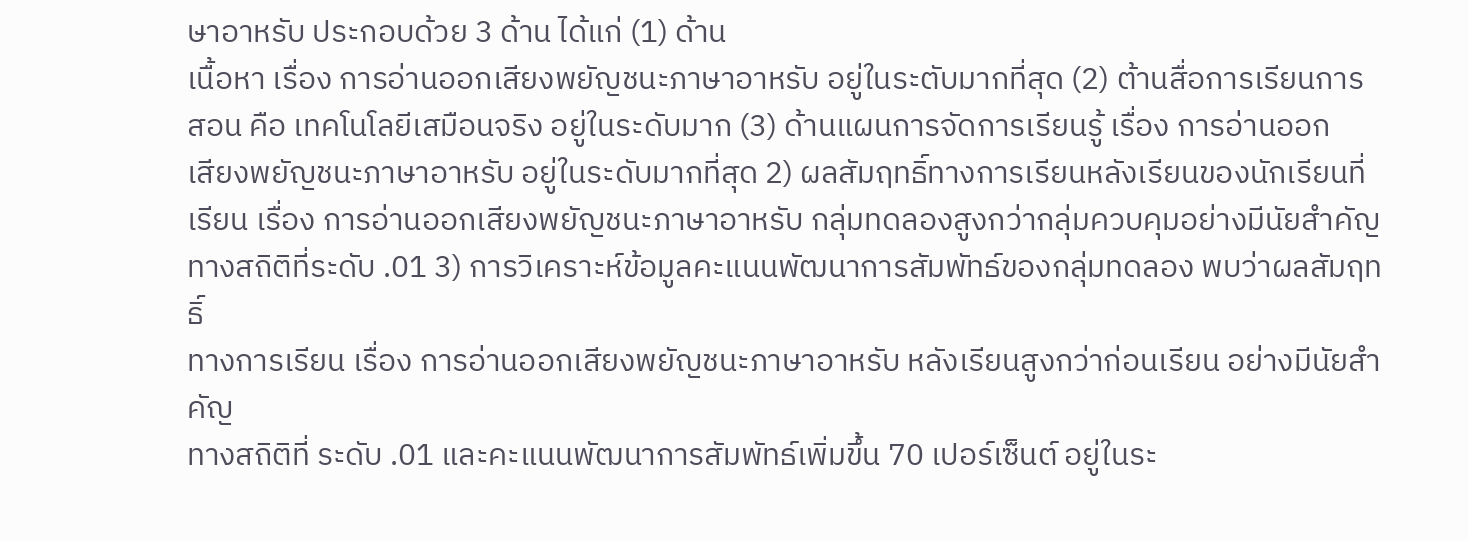ษาอาหรับ ประกอบด้วย 3 ด้าน ได้แก่ (1) ด้าน
เนื้อหา เรื่อง การอ่านออกเสียงพยัญชนะภาษาอาหรับ อยู่ในระตับมากที่สุด (2) ต้านสื่อการเรียนการ
สอน คือ เทคโนโลยีเสมือนจริง อยู่ในระดับมาก (3) ด้านแผนการจัดการเรียนรู้ เรื่อง การอ่านออก
เสียงพยัญชนะภาษาอาหรับ อยู่ในระดับมากที่สุด 2) ผลสัมฤทธิ์ทางการเรียนหลังเรียนของนักเรียนที่
เรียน เรื่อง การอ่านออกเสียงพยัญชนะภาษาอาหรับ กลุ่มทดลองสูงกว่ากลุ่มควบคุมอย่างมีนัยสำคัญ
ทางสถิติที่ระดับ .01 3) การวิเคราะห์ข้อมูลคะแนนพัฒนาการสัมพัทธ์ของกลุ่มทดลอง พบว่าผลสัมฤทธิ์
ทางการเรียน เรื่อง การอ่านออกเสียงพยัญชนะภาษาอาหรับ หลังเรียนสูงกว่าก่อนเรียน อย่างมีนัยสำคัญ
ทางสถิติที่ ระดับ .01 และคะแนนพัฒนาการสัมพัทธ์เพิ่มขึ้น 70 เปอร์เซ็นต์ อยู่ในระ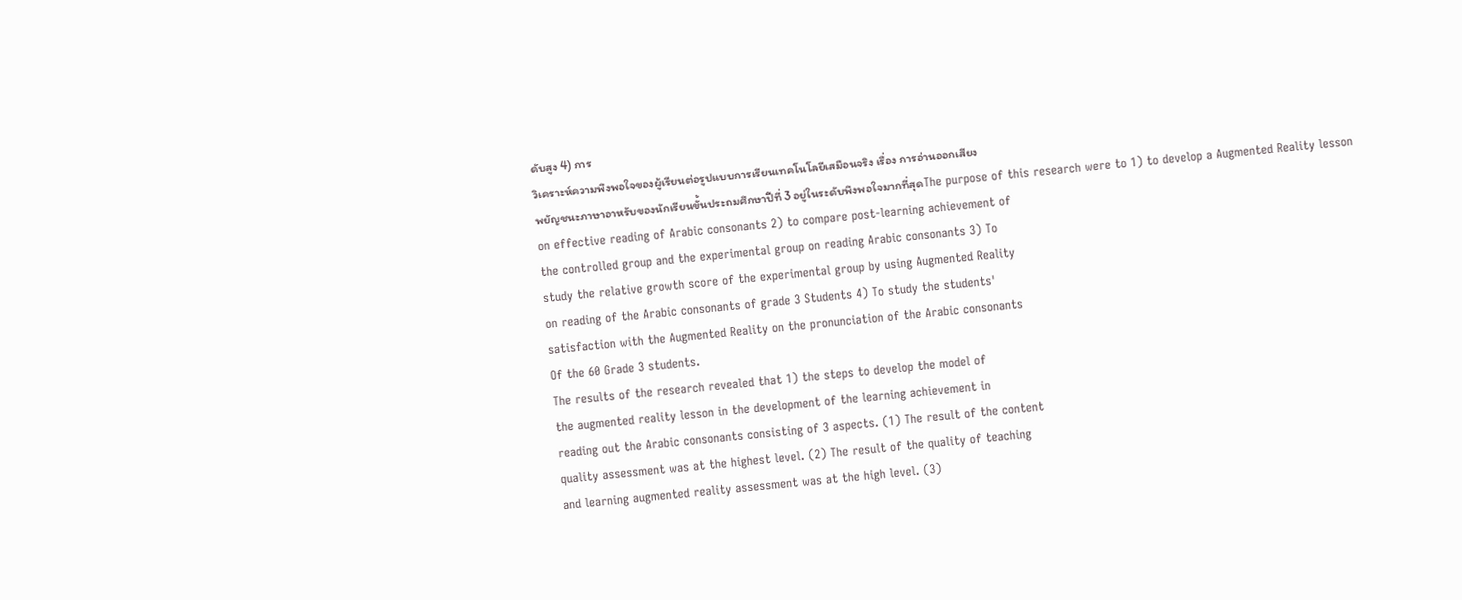ดับสูง 4) การ
วิเคราะห์ความพึงพอใจของผู้เรียนต่อรูปแบบการเรียนเทคโนโลยีเสมือนจริง เรื่อง การอ่านออกเสียง
พยัญชนะภาษาอาหรับของนักเรียนขั้นประถมศึกษาปีที่ 3 อยู่ในระดับพึงพอใจมากที่สุดThe purpose of this research were to 1) to develop a Augmented Reality lesson
on effective reading of Arabic consonants 2) to compare post-learning achievement of
the controlled group and the experimental group on reading Arabic consonants 3) To
study the relative growth score of the experimental group by using Augmented Reality
on reading of the Arabic consonants of grade 3 Students 4) To study the students'
satisfaction with the Augmented Reality on the pronunciation of the Arabic consonants
Of the 60 Grade 3 students.
The results of the research revealed that 1) the steps to develop the model of
the augmented reality lesson in the development of the learning achievement in
reading out the Arabic consonants consisting of 3 aspects. (1) The result of the content
quality assessment was at the highest level. (2) The result of the quality of teaching
and learning augmented reality assessment was at the high level. (3)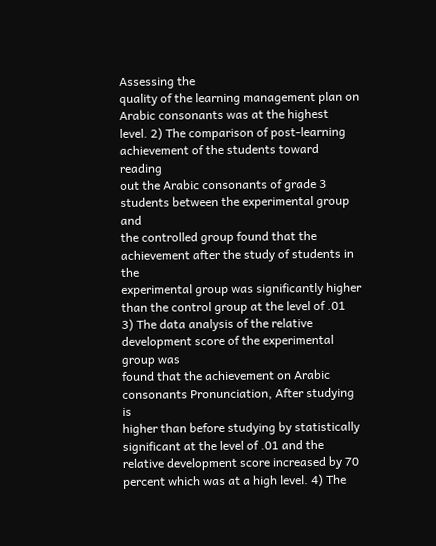Assessing the
quality of the learning management plan on Arabic consonants was at the highest
level. 2) The comparison of post-learning achievement of the students toward reading
out the Arabic consonants of grade 3 students between the experimental group and
the controlled group found that the achievement after the study of students in the
experimental group was significantly higher than the control group at the level of .01
3) The data analysis of the relative development score of the experimental group was
found that the achievement on Arabic consonants Pronunciation, After studying is
higher than before studying by statistically significant at the level of .01 and the
relative development score increased by 70 percent which was at a high level. 4) The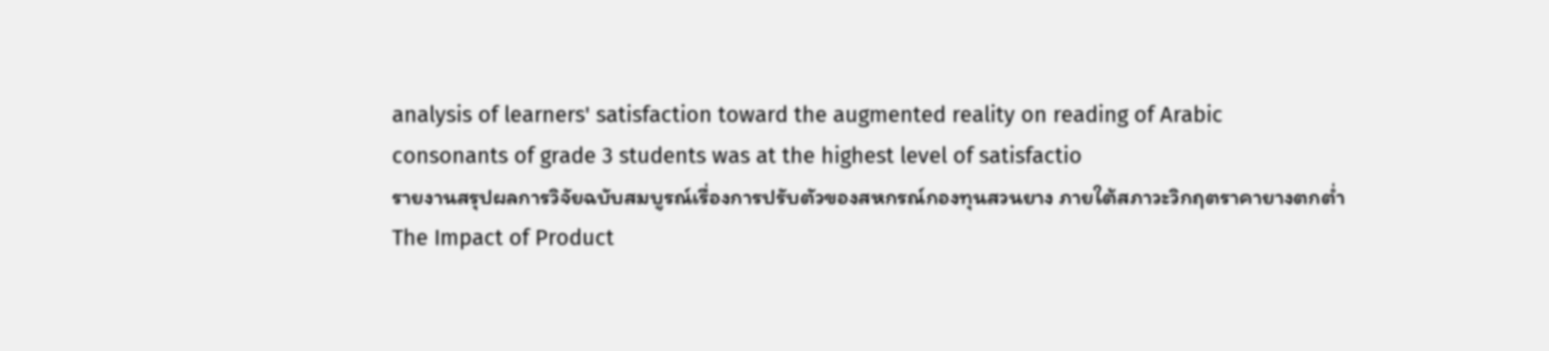analysis of learners' satisfaction toward the augmented reality on reading of Arabic
consonants of grade 3 students was at the highest level of satisfactio
รายงานสรุปผลการวิจัยฉบับสมบูรณ์เรื่องการปรับตัวของสหกรณ์กองทุนสวนยาง ภายใต้สภาวะวิกฤตราคายางตกต่ำ
The Impact of Product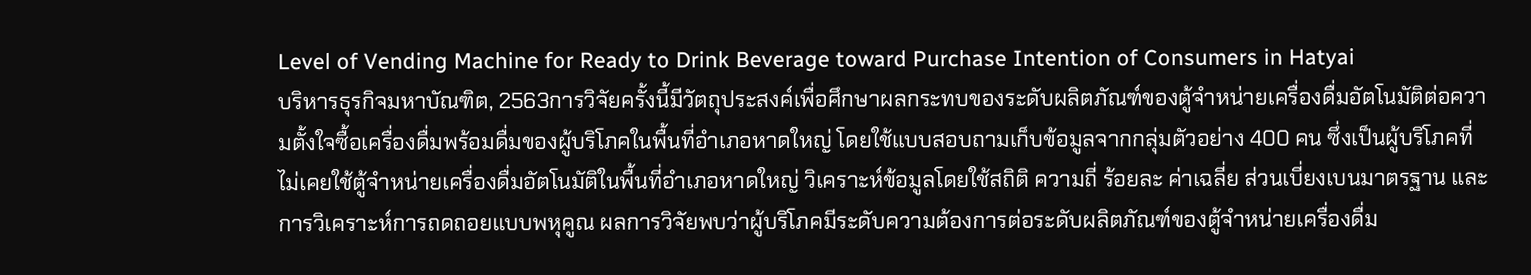Level of Vending Machine for Ready to Drink Beverage toward Purchase Intention of Consumers in Hatyai
บริหารธุรกิจมหาบัณฑิต, 2563การวิจัยครั้งนี้มีวัตถุประสงค์เพื่อศึกษาผลกระทบของระดับผลิตภัณฑ์ของตู้จำหน่ายเครื่องดื่มอัตโนมัติต่อความตั้งใจซื้อเครื่องดื่มพร้อมดื่มของผู้บริโภคในพื้นที่อำเภอหาดใหญ่ โดยใช้แบบสอบถามเก็บข้อมูลจากกลุ่มตัวอย่าง 400 คน ซึ่งเป็นผู้บริโภคที่ไม่เคยใช้ตู้จำหน่ายเครื่องดื่มอัตโนมัติในพื้นที่อำเภอหาดใหญ่ วิเคราะห์ข้อมูลโดยใช้สถิติ ความถี่ ร้อยละ ค่าเฉลี่ย ส่วนเบี่ยงเบนมาตรฐาน และการวิเคราะห์การถดถอยแบบพหุคูณ ผลการวิจัยพบว่าผู้บริโภคมีระดับความต้องการต่อระดับผลิตภัณฑ์ของตู้จำหน่ายเครื่องดื่ม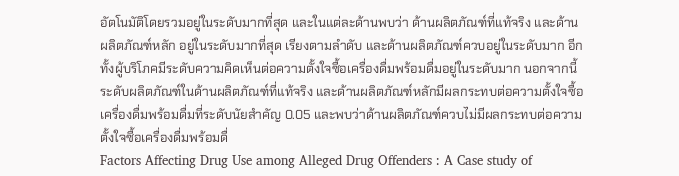อัตโนมัติโดยรวมอยู่ในระดับมากที่สุด และในแต่ละด้านพบว่า ด้านผลิตภัณฑ์ที่แท้จริง และด้านผลิตภัณฑ์หลัก อยู่ในระดับมากที่สุด เรียงตามลำดับ และด้านผลิตภัณฑ์ควบอยู่ในระดับมาก อีกทั้งผู้บริโภคมีระดับความคิดเห็นต่อความตั้งใจซื้อเครื่องดื่มพร้อมดื่มอยู่ในระดับมาก นอกจากนี้ระดับผลิตภัณฑ์ในด้านผลิตภัณฑ์ที่แท้จริง และด้านผลิตภัณฑ์หลักมีผลกระทบต่อความตั้งใจซื้อเครื่องดื่มพร้อมดื่มที่ระดับนัยสำคัญ 0.05 และพบว่าด้านผลิตภัณฑ์ควบไม่มีผลกระทบต่อความตั้งใจซื้อเครื่องดื่มพร้อมดื่
Factors Affecting Drug Use among Alleged Drug Offenders : A Case study of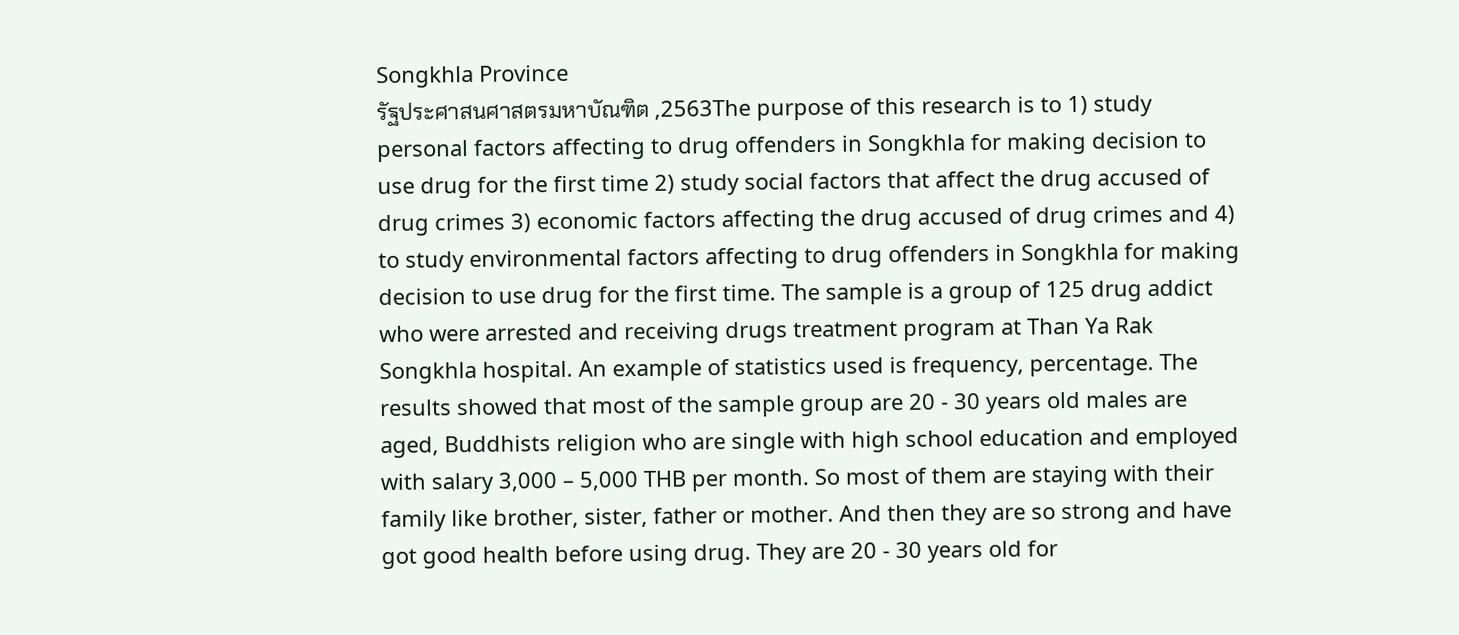Songkhla Province
รัฐประศาสนศาสตรมหาบัณฑิต ,2563The purpose of this research is to 1) study personal factors affecting to drug offenders in Songkhla for making decision to use drug for the first time 2) study social factors that affect the drug accused of drug crimes 3) economic factors affecting the drug accused of drug crimes and 4) to study environmental factors affecting to drug offenders in Songkhla for making decision to use drug for the first time. The sample is a group of 125 drug addict who were arrested and receiving drugs treatment program at Than Ya Rak Songkhla hospital. An example of statistics used is frequency, percentage. The results showed that most of the sample group are 20 - 30 years old males are aged, Buddhists religion who are single with high school education and employed with salary 3,000 – 5,000 THB per month. So most of them are staying with their family like brother, sister, father or mother. And then they are so strong and have got good health before using drug. They are 20 - 30 years old for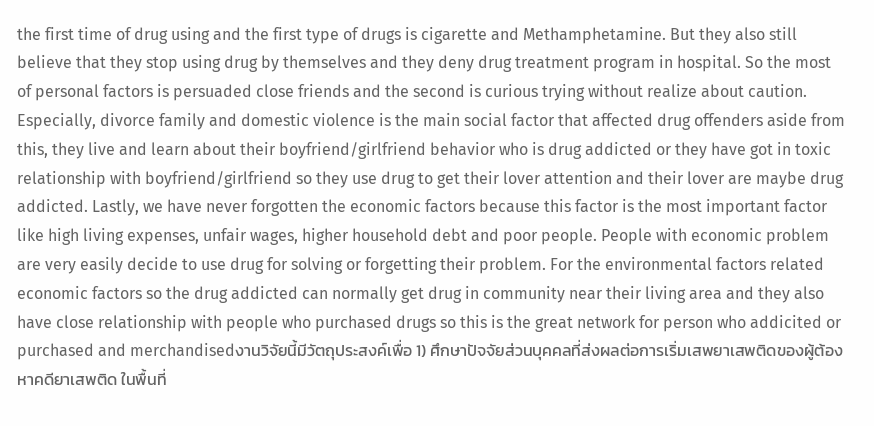the first time of drug using and the first type of drugs is cigarette and Methamphetamine. But they also still believe that they stop using drug by themselves and they deny drug treatment program in hospital. So the most of personal factors is persuaded close friends and the second is curious trying without realize about caution. Especially, divorce family and domestic violence is the main social factor that affected drug offenders aside from this, they live and learn about their boyfriend/girlfriend behavior who is drug addicted or they have got in toxic relationship with boyfriend/girlfriend so they use drug to get their lover attention and their lover are maybe drug addicted. Lastly, we have never forgotten the economic factors because this factor is the most important factor like high living expenses, unfair wages, higher household debt and poor people. People with economic problem are very easily decide to use drug for solving or forgetting their problem. For the environmental factors related economic factors so the drug addicted can normally get drug in community near their living area and they also have close relationship with people who purchased drugs so this is the great network for person who addicited or purchased and merchandisedงานวิจัยนี้มีวัตถุประสงค์เพื่อ 1) ศึกษาปัจจัยส่วนบุคคลที่ส่งผลต่อการเริ่มเสพยาเสพติดของผู้ต้องหาคดียาเสพติด ในพื้นที่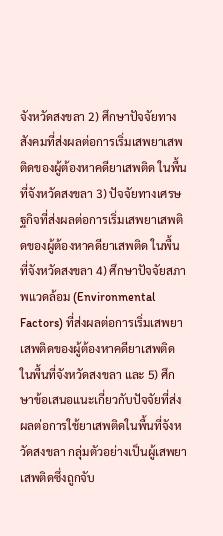จังหวัดสงขลา 2) ศึกษาปัจจัยทางสังคมที่ส่งผลต่อการเริ่มเสพยาเสพติดของผู้ต้องหาคดียาเสพติด ในพื้นที่จังหวัดสงขลา 3) ปัจจัยทางเศรษฐกิจที่ส่งผลต่อการเริ่มเสพยาเสพติดของผู้ต้องหาคดียาเสพติด ในพื้นที่จังหวัดสงขลา 4) ศึกษาปัจจัยสภาพแวดล้อม (Environmental Factors) ที่ส่งผลต่อการเริ่มเสพยาเสพติดของผู้ต้องหาคดียาเสพติด ในพื้นที่จังหวัดสงขลา และ 5) ศึกษาข้อเสนอแนะเกี่ยวกับปัจจัยที่ส่งผลต่อการใช้ยาเสพติดในพื้นที่จังหวัดสงขลา กลุ่มตัวอย่างเป็นผู้เสพยาเสพติดซึ่งถูกจับ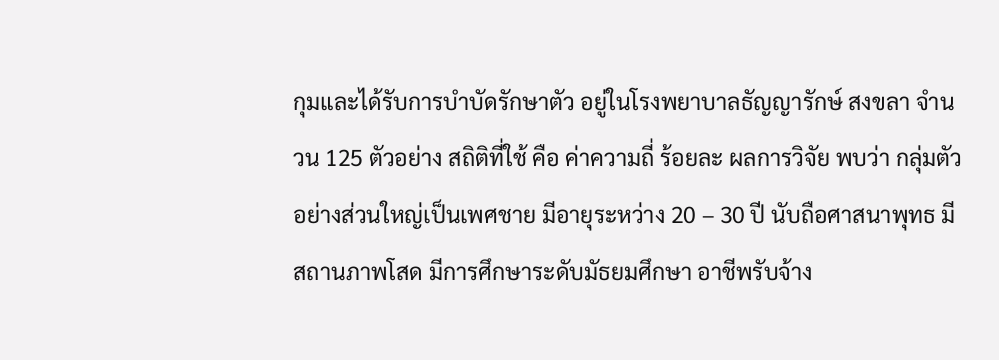กุมและได้รับการบำบัดรักษาตัว อยู่ในโรงพยาบาลธัญญารักษ์ สงขลา จำนวน 125 ตัวอย่าง สถิติที่ใช้ คือ ค่าความถี่ ร้อยละ ผลการวิจัย พบว่า กลุ่มตัวอย่างส่วนใหญ่เป็นเพศชาย มีอายุระหว่าง 20 – 30 ปี นับถือศาสนาพุทธ มีสถานภาพโสด มีการศึกษาระดับมัธยมศึกษา อาชีพรับจ้าง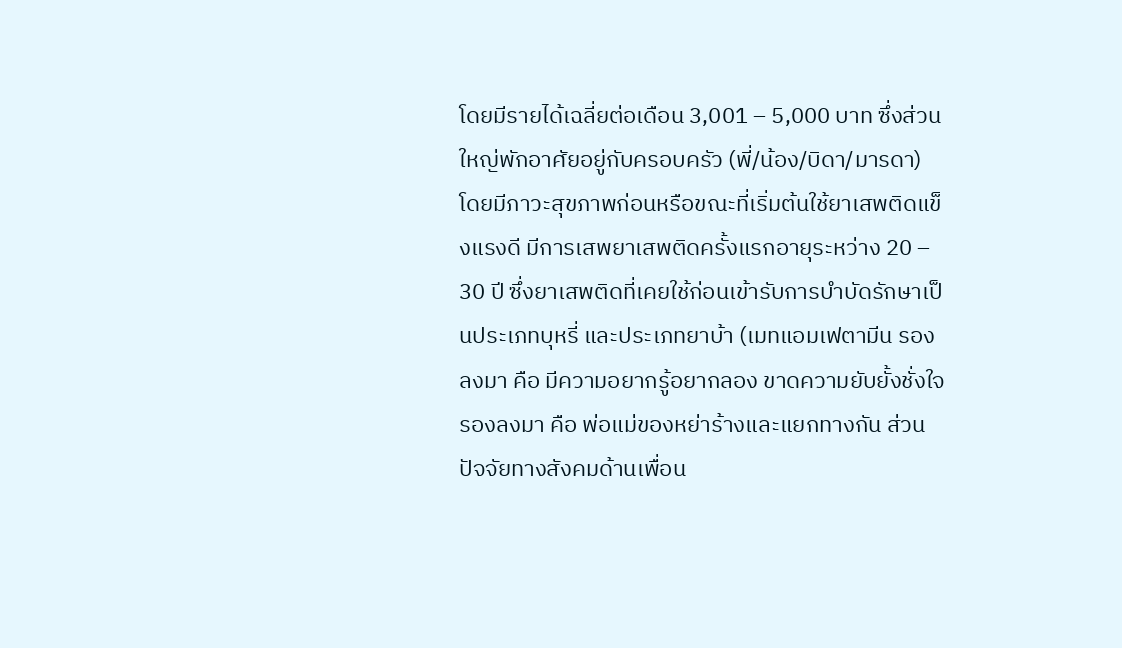โดยมีรายได้เฉลี่ยต่อเดือน 3,001 – 5,000 บาท ซึ่งส่วนใหญ่พักอาศัยอยู่กับครอบครัว (พี่/น้อง/บิดา/มารดา) โดยมีภาวะสุขภาพก่อนหรือขณะที่เริ่มต้นใช้ยาเสพติดแข็งแรงดี มีการเสพยาเสพติดครั้งแรกอายุระหว่าง 20 – 30 ปี ซึ่งยาเสพติดที่เคยใช้ก่อนเข้ารับการบำบัดรักษาเป็นประเภทบุหรี่ และประเภทยาบ้า (เมทแอมเฟตามีน รองลงมา คือ มีความอยากรู้อยากลอง ขาดความยับยั้งชั่งใจ รองลงมา คือ พ่อแม่ของหย่าร้างและแยกทางกัน ส่วนปัจจัยทางสังคมด้านเพื่อน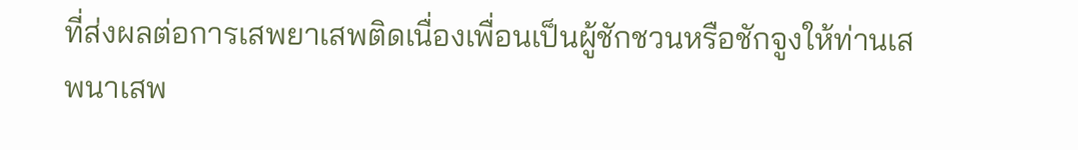ที่ส่งผลต่อการเสพยาเสพติดเนื่องเพื่อนเป็นผู้ชักชวนหรือชักจูงให้ท่านเสพนาเสพ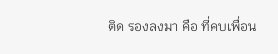ติด รองลงมา คือ ที่คบเพื่อน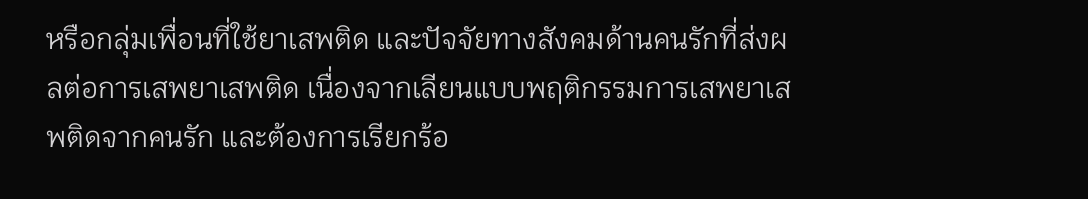หรือกลุ่มเพื่อนที่ใช้ยาเสพติด และปัจจัยทางสังคมด้านคนรักที่ส่งผลต่อการเสพยาเสพติด เนื่องจากเลียนแบบพฤติกรรมการเสพยาเสพติดจากคนรัก และต้องการเรียกร้อ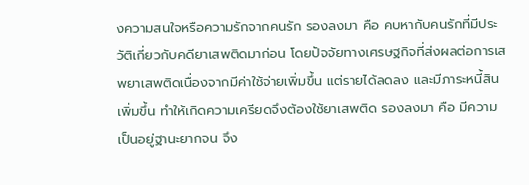งความสนใจหรือความรักจากคนรัก รองลงมา คือ คบหากับคนรักที่มีประวัติเกี่ยวกับคดียาเสพติดมาก่อน โดยปัจจัยทางเศรษฐกิจที่ส่งผลต่อการเสพยาเสพติดเนื่องจากมีค่าใช้จ่ายเพิ่มขึ้น แต่รายได้ลดลง และมีภาระหนี้สินเพิ่มขึ้น ทำให้เกิดความเครียดจึงต้องใช้ยาเสพติด รองลงมา คือ มีความเป็นอยู่ฐานะยากจน จึง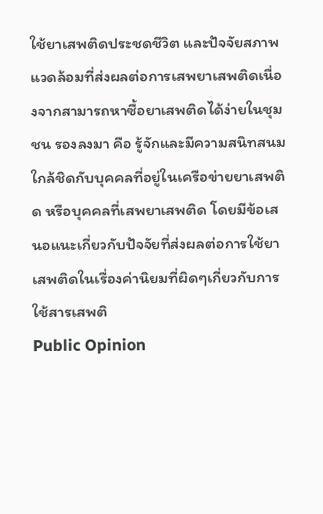ใช้ยาเสพติดประชดชีวิต และปัจจัยสภาพแวดล้อมที่ส่งผลต่อการเสพยาเสพติดเนื่องจากสามารถหาซื้อยาเสพติดได้ง่ายในชุมชน รองลงมา คือ รู้จักและมีความสนิทสนมใกล้ชิดกับบุคคลที่อยู่ในเครือข่ายยาเสพติด หรือบุคคลที่เสพยาเสพติด โดยมีข้อเสนอแนะเกี่ยวกับปัจจัยที่ส่งผลต่อการใช้ยาเสพติดในเรื่องค่านิยมที่ผิดๆเกี่ยวกับการใช้สารเสพติ
Public Opinion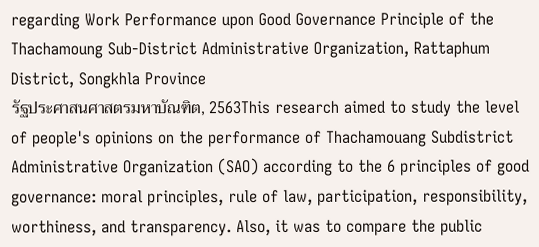regarding Work Performance upon Good Governance Principle of the Thachamoung Sub-District Administrative Organization, Rattaphum District, Songkhla Province
รัฐประศาสนศาสตรมหาบัณฑิต, 2563This research aimed to study the level of people's opinions on the performance of Thachamouang Subdistrict Administrative Organization (SAO) according to the 6 principles of good governance: moral principles, rule of law, participation, responsibility, worthiness, and transparency. Also, it was to compare the public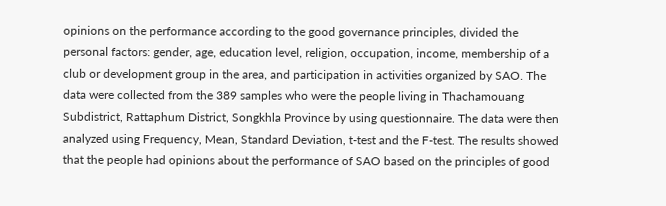opinions on the performance according to the good governance principles, divided the personal factors: gender, age, education level, religion, occupation, income, membership of a club or development group in the area, and participation in activities organized by SAO. The data were collected from the 389 samples who were the people living in Thachamouang Subdistrict, Rattaphum District, Songkhla Province by using questionnaire. The data were then analyzed using Frequency, Mean, Standard Deviation, t-test and the F-test. The results showed that the people had opinions about the performance of SAO based on the principles of good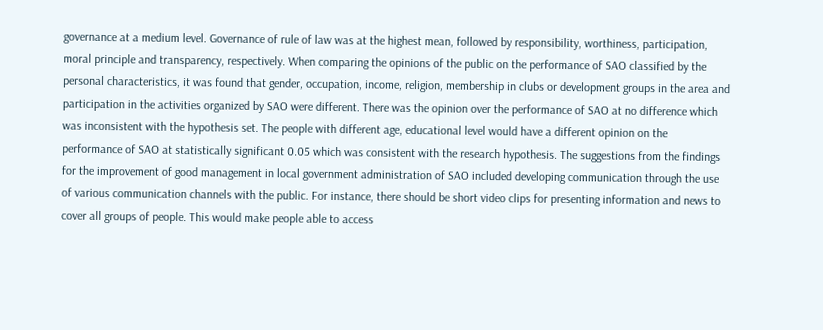governance at a medium level. Governance of rule of law was at the highest mean, followed by responsibility, worthiness, participation, moral principle and transparency, respectively. When comparing the opinions of the public on the performance of SAO classified by the personal characteristics, it was found that gender, occupation, income, religion, membership in clubs or development groups in the area and participation in the activities organized by SAO were different. There was the opinion over the performance of SAO at no difference which was inconsistent with the hypothesis set. The people with different age, educational level would have a different opinion on the performance of SAO at statistically significant 0.05 which was consistent with the research hypothesis. The suggestions from the findings for the improvement of good management in local government administration of SAO included developing communication through the use of various communication channels with the public. For instance, there should be short video clips for presenting information and news to cover all groups of people. This would make people able to access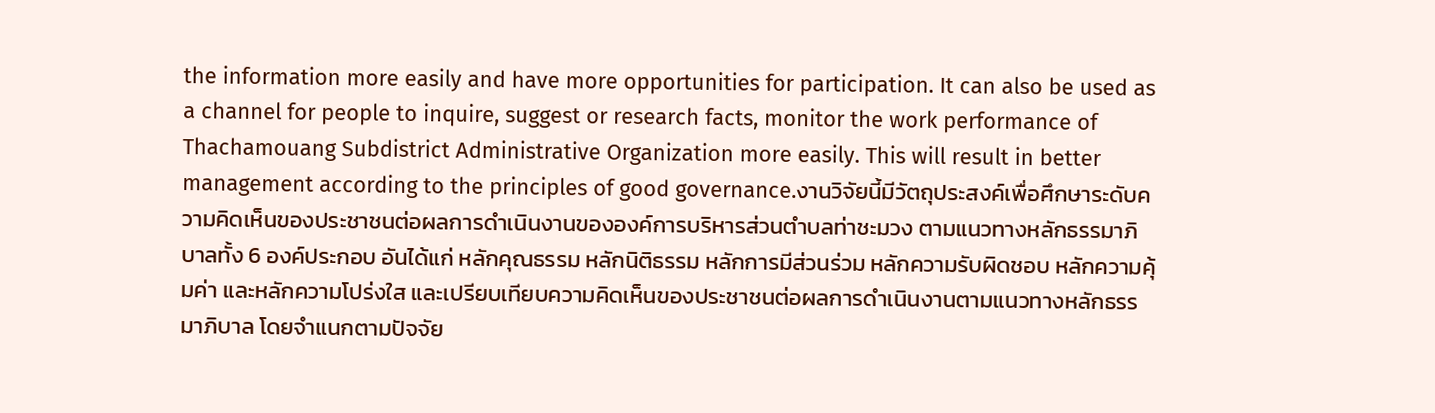the information more easily and have more opportunities for participation. It can also be used as a channel for people to inquire, suggest or research facts, monitor the work performance of Thachamouang Subdistrict Administrative Organization more easily. This will result in better management according to the principles of good governance.งานวิจัยนี้มีวัตถุประสงค์เพื่อศึกษาระดับความคิดเห็นของประชาชนต่อผลการดำเนินงานขององค์การบริหารส่วนตำบลท่าชะมวง ตามแนวทางหลักธรรมาภิบาลทั้ง 6 องค์ประกอบ อันได้แก่ หลักคุณธรรม หลักนิติธรรม หลักการมีส่วนร่วม หลักความรับผิดชอบ หลักความคุ้มค่า และหลักความโปร่งใส และเปรียบเทียบความคิดเห็นของประชาชนต่อผลการดำเนินงานตามแนวทางหลักธรรมาภิบาล โดยจำแนกตามปัจจัย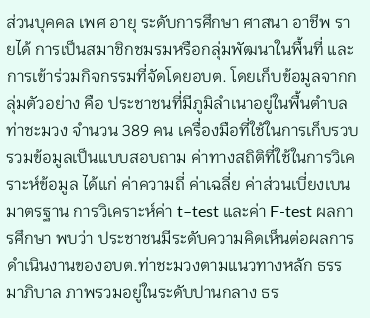ส่วนบุคคล เพศ อายุ ระดับการศึกษา ศาสนา อาชีพ รายได้ การเป็นสมาชิกชมรมหรือกลุ่มพัฒนาในพื้นที่ และการเข้าร่วมกิจกรรมที่จัดโดยอบต. โดยเก็บข้อมูลจากกลุ่มตัวอย่าง คือ ประชาชนที่มีภูมิลำเนาอยู่ในพื้นตำบลท่าชะมวง จำนวน 389 คน เครื่องมือที่ใช้ในการเก็บรวบรวมข้อมูลเป็นแบบสอบถาม ค่าทางสถิติที่ใช้ในการวิเคราะห์ข้อมูล ได้แก่ ค่าความถี่ ค่าเฉลี่ย ค่าส่วนเบี่ยงเบนมาตรฐาน การวิเคราะห์ค่า t–test และค่า F-test ผลการศึกษา พบว่า ประชาชนมีระดับความคิดเห็นต่อผลการดำเนินงานของอบต.ท่าชะมวงตามแนวทางหลัก ธรรมาภิบาล ภาพรวมอยู่ในระดับปานกลาง ธร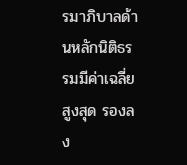รมาภิบาลด้านหลักนิติธรรมมีค่าเฉลี่ยสูงสุด รองลง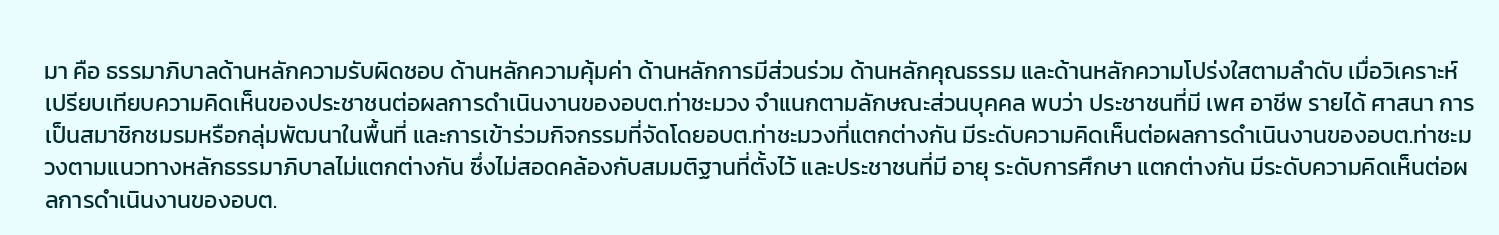มา คือ ธรรมาภิบาลด้านหลักความรับผิดชอบ ด้านหลักความคุ้มค่า ด้านหลักการมีส่วนร่วม ด้านหลักคุณธรรม และด้านหลักความโปร่งใสตามลำดับ เมื่อวิเคราะห์เปรียบเทียบความคิดเห็นของประชาชนต่อผลการดำเนินงานของอบต.ท่าชะมวง จำแนกตามลักษณะส่วนบุคคล พบว่า ประชาชนที่มี เพศ อาชีพ รายได้ ศาสนา การเป็นสมาชิกชมรมหรือกลุ่มพัฒนาในพื้นที่ และการเข้าร่วมกิจกรรมที่จัดโดยอบต.ท่าชะมวงที่แตกต่างกัน มีระดับความคิดเห็นต่อผลการดำเนินงานของอบต.ท่าชะมวงตามแนวทางหลักธรรมาภิบาลไม่แตกต่างกัน ซึ่งไม่สอดคล้องกับสมมติฐานที่ตั้งไว้ และประชาชนที่มี อายุ ระดับการศึกษา แตกต่างกัน มีระดับความคิดเห็นต่อผลการดำเนินงานของอบต.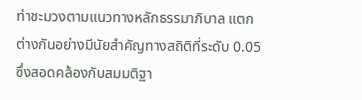ท่าชะมวงตามแนวทางหลักธรรมาภิบาล แตกต่างกันอย่างมีนัยสำคัญทางสถิติที่ระดับ 0.05 ซึ่งสอดคล้องกับสมมติฐา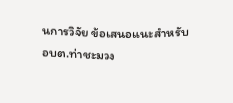นการวิจัย ข้อเสนอแนะสำหรับอบต.ท่าชะมวง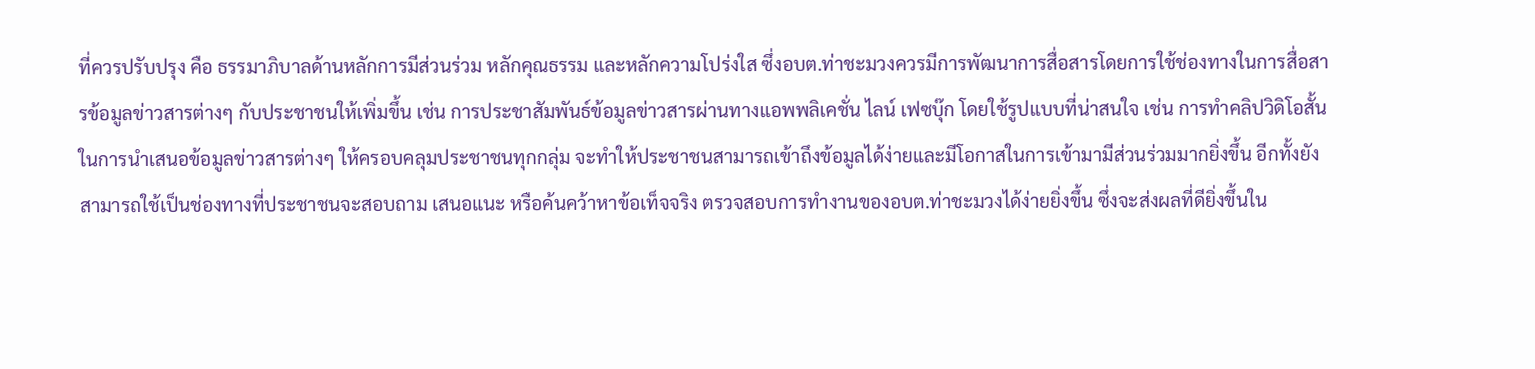ที่ควรปรับปรุง คือ ธรรมาภิบาลด้านหลักการมีส่วนร่วม หลักคุณธรรม และหลักความโปร่งใส ซึ่งอบต.ท่าชะมวงควรมีการพัฒนาการสื่อสารโดยการใช้ช่องทางในการสื่อสารข้อมูลข่าวสารต่างๆ กับประชาชนให้เพิ่มขึ้น เช่น การประชาสัมพันธ์ข้อมูลข่าวสารผ่านทางแอพพลิเคชั่น ไลน์ เฟซบุ๊ก โดยใช้รูปแบบที่น่าสนใจ เช่น การทำคลิปวิดิโอสั้นในการนำเสนอข้อมูลข่าวสารต่างๆ ให้ครอบคลุมประชาชนทุกกลุ่ม จะทำให้ประชาชนสามารถเข้าถึงข้อมูลได้ง่ายและมีโอกาสในการเข้ามามีส่วนร่วมมากยิ่งขึ้น อีกทั้งยังสามารถใช้เป็นช่องทางที่ประชาชนจะสอบถาม เสนอแนะ หรือค้นคว้าหาข้อเท็จจริง ตรวจสอบการทำงานของอบต.ท่าชะมวงได้ง่ายยิ่งขึ้น ซึ่งจะส่งผลที่ดียิ่งขึ้นใน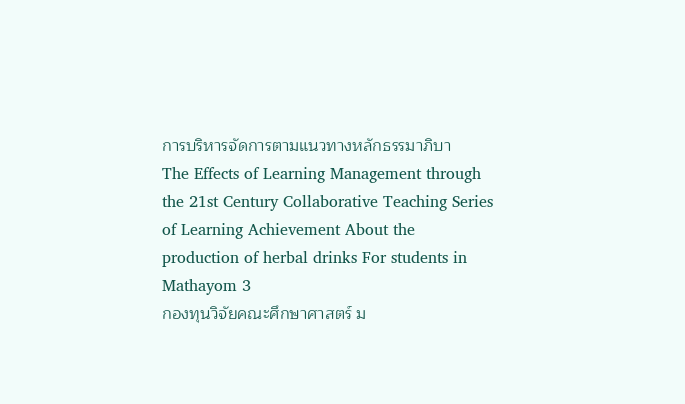การบริหารจัดการตามแนวทางหลักธรรมาภิบา
The Effects of Learning Management through the 21st Century Collaborative Teaching Series of Learning Achievement About the production of herbal drinks For students in Mathayom 3
กองทุนวิจัยคณะศึกษาศาสตร์ ม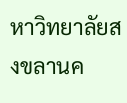หาวิทยาลัยสงขลานค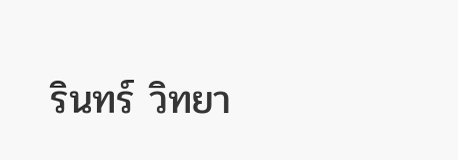รินทร์ วิทยา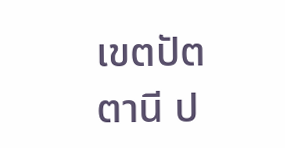เขตปัตตานี ป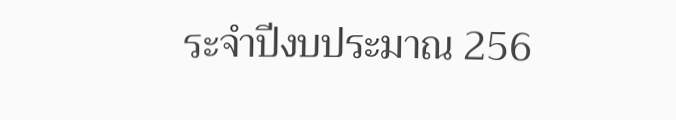ระจำปีงบประมาณ 256